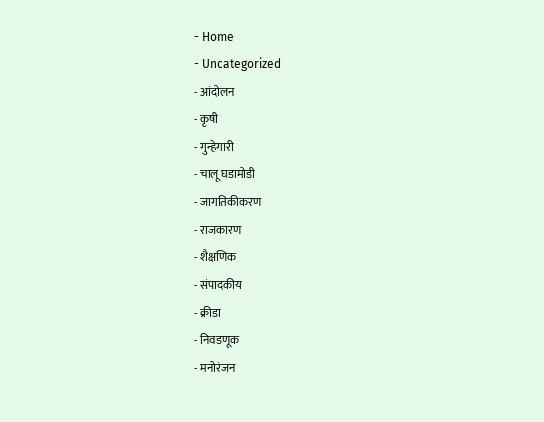- Home
- Uncategorized
- आंदोलन
- कृषी
- गुन्हेगारी
- चालू घडामोडी
- जागतिकीकरण
- राजकारण
- शैक्षणिक
- संपादकीय
- क्रीडा
- निवडणूक
- मनोरंजन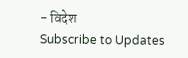- विदेश
Subscribe to Updates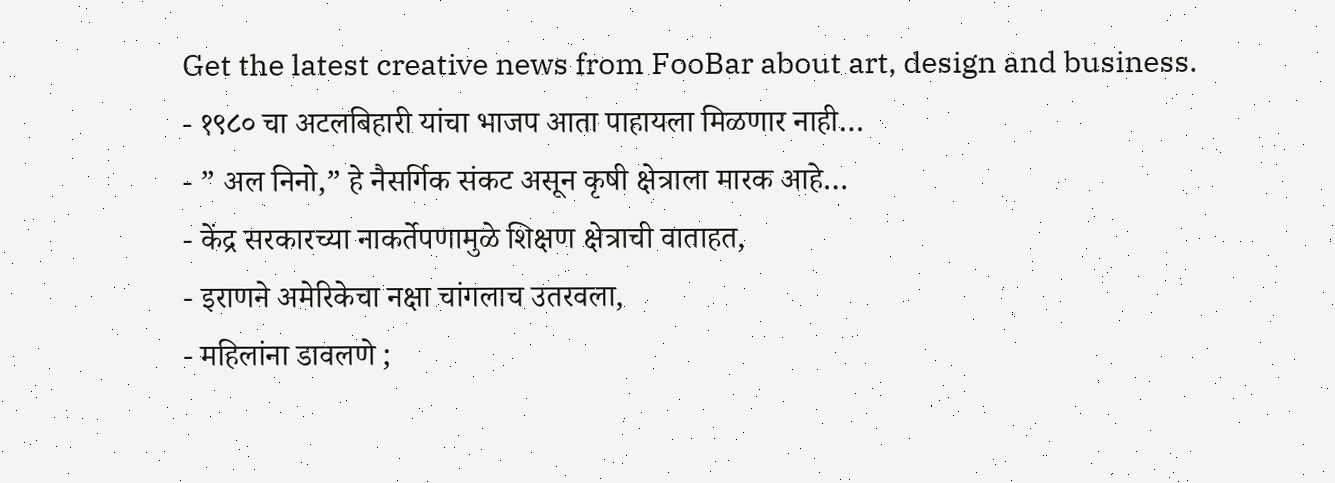Get the latest creative news from FooBar about art, design and business.
- १९८० चा अटलबिहारी यांचा भाजप आता पाहायला मिळणार नाही…
- ” अल निनो,” हे नैसर्गिक संकट असून कृषी क्षेत्राला मारक आहे…
- केंद्र सरकारच्या नाकर्तेपणामुळे शिक्षण क्षेत्राची वाताहत,
- इराणने अमेरिकेचा नक्षा चांगलाच उतरवला,
- महिलांना डावलणे ;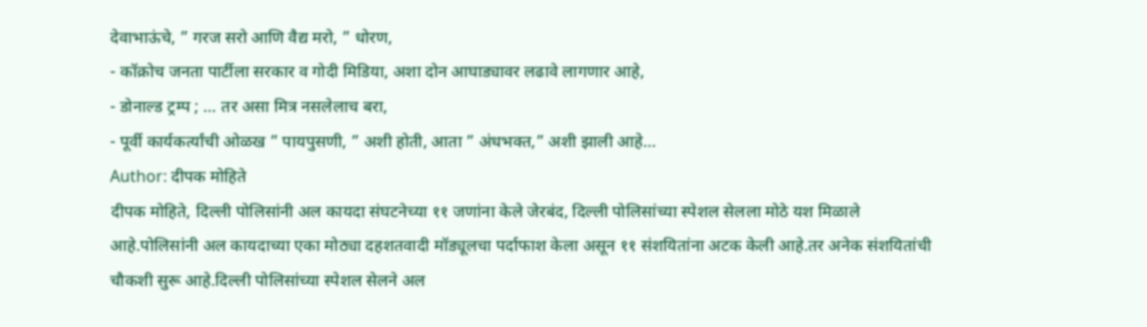देवाभाऊंचे, ” गरज सरो आणि वैद्य मरो, ” धोरण,
- कॉक्रोच जनता पार्टीला सरकार व गोदी मिडिया, अशा दोन आघाड्यावर लढावे लागणार आहे,
- डोनाल्ड ट्रम्प ; … तर असा मित्र नसलेलाच बरा,
- पूर्वी कार्यकर्त्यांची ओळख ” पायपुसणी, ” अशी होती, आता ” अंधभक्त,” अशी झाली आहे…
Author: दीपक मोहिते
दीपक मोहिते, दिल्ली पोलिसांनी अल कायदा संघटनेच्या ११ जणांना केले जेरबंद, दिल्ली पोलिसांच्या स्पेशल सेलला मोठे यश मिळाले आहे.पोलिसांनी अल कायदाच्या एका मोठ्या दहशतवादी मॉड्यूलचा पर्दाफाश केला असून ११ संशयितांना अटक केली आहे.तर अनेक संशयितांची चौकशी सुरू आहे.दिल्ली पोलिसांच्या स्पेशल सेलने अल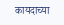कायदाच्या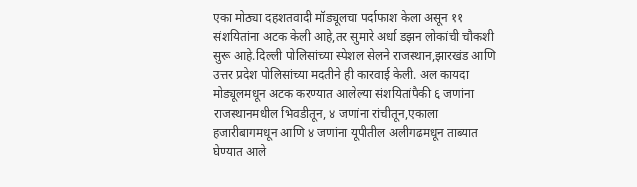एका मोठ्या दहशतवादी मॉड्यूलचा पर्दाफाश केला असून ११ संशयितांना अटक केली आहे,तर सुमारे अर्धा डझन लोकांची चौकशी सुरू आहे.दिल्ली पोलिसांच्या स्पेशल सेलने राजस्थान,झारखंड आणि उत्तर प्रदेश पोलिसांच्या मदतीने ही कारवाई केली. अल कायदा मोड्यूलमधून अटक करण्यात आलेल्या संशयितांपैकी ६ जणांना राजस्थानमधील भिवडीतून, ४ जणांना रांचीतून,एकाला हजारीबागमधून आणि ४ जणांना यूपीतील अलीगढमधून ताब्यात घेण्यात आले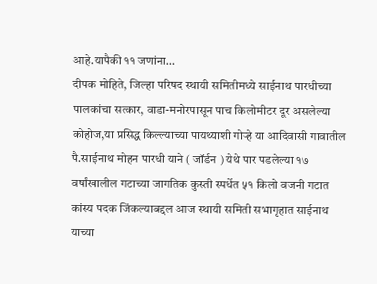आहे.यापैकी ११ जणांना…
दीपक मोहिते, जिल्हा परिषद स्थायी समितीमध्ये साईनाथ पारधीच्या पालकांचा सत्कार, वाडा-मनोरपासून पाच किलोमीटर दूर असलेल्या कोहोज,या प्रसिद्ध किल्ल्याच्या पायथ्याशी गोऱ्हे या आदिवासी गावातील पै.साईनाथ मोहन पारधी याने ( जॉर्डन ) येथे पार पडलेल्या १७ वर्षांखालील गटाच्या जागतिक कुस्ती स्पर्धेत ५१ किलो वजनी गटात कांस्य पदक जिंकल्याबद्दल आज स्थायी समिती सभागृहात साईनाथ याच्या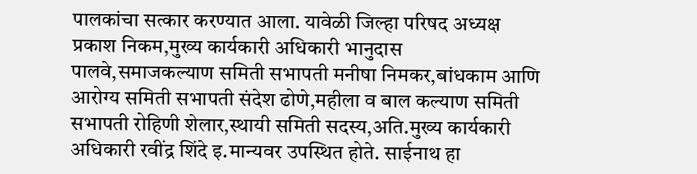पालकांचा सत्कार करण्यात आला. यावेळी जिल्हा परिषद अध्यक्ष प्रकाश निकम,मुख्य कार्यकारी अधिकारी भानुदास पालवे,समाजकल्याण समिती सभापती मनीषा निमकर,बांधकाम आणि आरोग्य समिती सभापती संदेश ढोणे,महीला व बाल कल्याण समिती सभापती रोहिणी शेलार,स्थायी समिती सदस्य,अति.मुख्य कार्यकारी अधिकारी रवींद्र शिंदे इ.मान्यवर उपस्थित होते. साईनाथ हा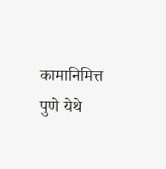कामानिमित्त पुणे येथे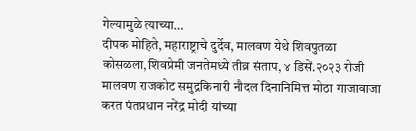गेल्यामुळे त्याच्या…
दीपक मोहिते, महाराष्ट्राचे दुर्देव, मालवण येथे शिवपुतळा कोसळला,शिवप्रेमी जनतेमध्ये तीव्र संताप, ४ डिसें.२०२३ रोजी मालवण राजकोट समुद्रकिनारी नौदल दिनानिमित्त मोठा गाजावाजा करत पंतप्रधान नरेंद्र मोदी यांच्या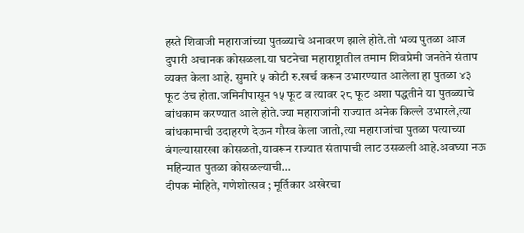हस्ते शिवाजी महाराजांच्या पुतळ्याचे अनावरण झाले होते.तो भव्य पुतळा आज दुपारी अचानक कोसळला.या घटनेचा महाराष्ट्रातील तमाम शिवप्रेमी जनतेने संताप व्यक्त केला आहे. सुमारे ५ कोटी रु.खर्च करून उभारण्यात आलेला हा पुतळा ४३ फूट उंच होता.जमिनीपासून १५ फूट व त्यावर २८ फूट अशा पद्धतीने या पुतळ्याचे बांधकाम करण्यात आले होते.ज्या महाराजांनी राज्यात अनेक किल्ले उभारले,त्या बांधकामाची उदाहरणे देऊन गौरव केला जातो,त्या महाराजांचा पुतळा पत्याच्या बंगल्यासारखा कोसळतो,यावरून राज्यात संतापाची लाट उसळली आहे.अवघ्या नऊ महिन्यात पुतळा कोसळल्याची…
दीपक मोहिते, गणेशोत्सव ; मूर्तिकार अखेरचा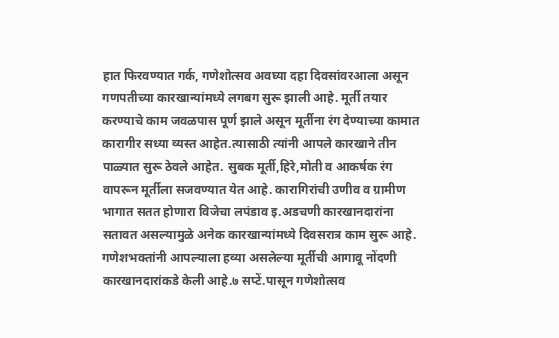हात फिरवण्यात गर्क, गणेशोत्सव अवघ्या दहा दिवसांवरआला असून गणपतीच्या कारखान्यांमध्ये लगबग सुरू झाली आहे. मूर्ती तयार करण्याचे काम जवळपास पूर्ण झाले असून मूर्तीना रंग देण्याच्या कामात कारागीर सध्या व्यस्त आहेत.त्यासाठी त्यांनी आपले कारखाने तीन पाळ्यात सुरू ठेवले आहेत. सुबक मूर्ती,हिरे,मोती व आकर्षक रंग वापरून मूर्तीला सजवण्यात येत आहे. कारागिरांची उणीव व ग्रामीण भागात सतत होणारा विजेचा लपंडाव इ.अडचणी कारखानदारांना सतावत असल्यामुळे अनेक कारखान्यांमध्ये दिवसरात्र काम सुरू आहे. गणेशभक्तांनी आपल्याला हव्या असलेल्या मूर्तीची आगावू नोंदणी कारखानदारांकडे केली आहे.७ सप्टें.पासून गणेशोत्सव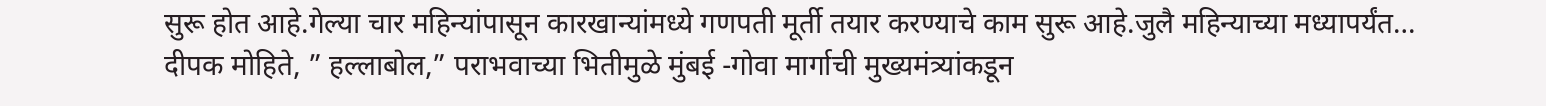सुरू होत आहे.गेल्या चार महिन्यांपासून कारखान्यांमध्ये गणपती मूर्ती तयार करण्याचे काम सुरू आहे.जुलै महिन्याच्या मध्यापर्यंत…
दीपक मोहिते, ” हल्लाबोल,” पराभवाच्या भितीमुळे मुंबई -गोवा मार्गाची मुख्यमंत्र्यांकडून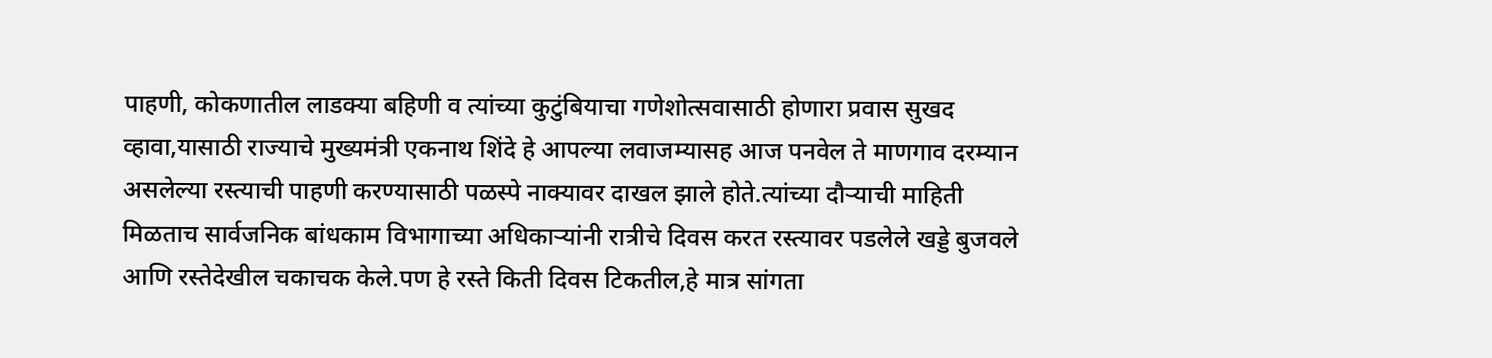पाहणी, कोकणातील लाडक्या बहिणी व त्यांच्या कुटुंबियाचा गणेशोत्सवासाठी होणारा प्रवास सुखद व्हावा,यासाठी राज्याचे मुख्यमंत्री एकनाथ शिंदे हे आपल्या लवाजम्यासह आज पनवेल ते माणगाव दरम्यान असलेल्या रस्त्याची पाहणी करण्यासाठी पळस्पे नाक्यावर दाखल झाले होते.त्यांच्या दौऱ्याची माहिती मिळताच सार्वजनिक बांधकाम विभागाच्या अधिकाऱ्यांनी रात्रीचे दिवस करत रस्त्यावर पडलेले खड्डे बुजवले आणि रस्तेदेखील चकाचक केले.पण हे रस्ते किती दिवस टिकतील,हे मात्र सांगता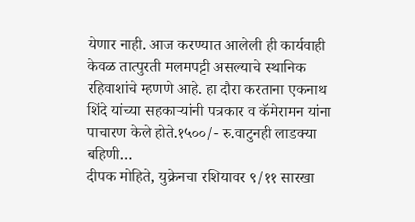येणार नाही. आज करण्यात आलेली ही कार्यवाही केवळ तात्पुरती मलमपट्टी असल्याचे स्थानिक रहिवाशांचे म्हणणे आहे. हा दौरा करताना एकनाथ शिंदे यांच्या सहकाऱ्यांनी पत्रकार व कॅमेरामन यांना पाचारण केले होते.१५००/- रु.वाटुनही लाडक्या बहिणी…
दीपक मोहिते, युक्रेनचा रशियावर ९/११ सारखा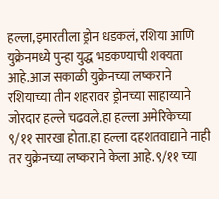हल्ला,इमारतीला ड्रोन धडकलं, रशिया आणि युक्रेनमध्ये पुन्हा युद्ध भडकण्याची शक्यता आहे.आज सकाळी युक्रेनच्या लष्कराने रशियाच्या तीन शहरावर ड्रोनच्या साहाय्याने जोरदार हल्ले चढवले.हा हल्ला अमेरिकेच्या ९/११ सारखा होता.हा हल्ला दहशतवाद्याने नाही तर युक्रेनच्या लष्कराने केला आहे.९/११ च्या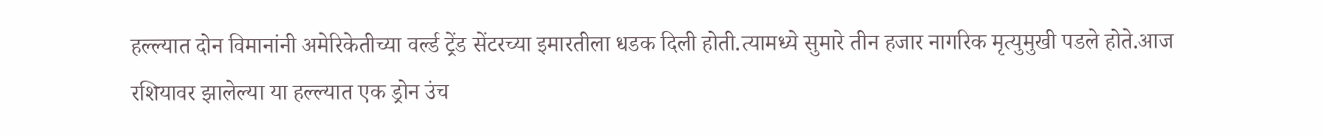हल्ल्यात दोन विमानांनी अमेरिकेतीच्या वर्ल्ड ट्रेंड सेंटरच्या इमारतीला धडक दिली होती.त्यामध्ये सुमारे तीन हजार नागरिक मृत्युमुखी पडले होते.आज रशियावर झालेल्या या हल्ल्यात एक ड्रोन उंच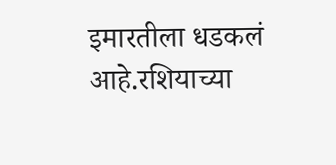इमारतीला धडकलं आहे.रशियाच्या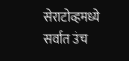सेराटोव्हमध्ये सर्वात उंच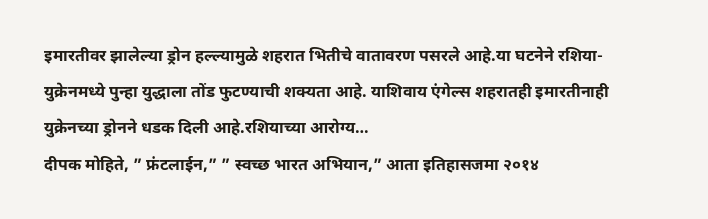इमारतीवर झालेल्या ड्रोन हल्ल्यामुळे शहरात भितीचे वातावरण पसरले आहे.या घटनेने रशिया-युक्रेनमध्ये पुन्हा युद्धाला तोंड फुटण्याची शक्यता आहे. याशिवाय एंगेल्स शहरातही इमारतीनाही युक्रेनच्या ड्रोनने धडक दिली आहे.रशियाच्या आरोग्य…
दीपक मोहिते, ” फ्रंटलाईन,” ” स्वच्छ भारत अभियान,” आता इतिहासजमा २०१४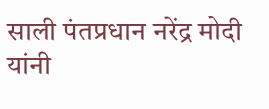साली पंतप्रधान नरेंद्र मोदी यांनी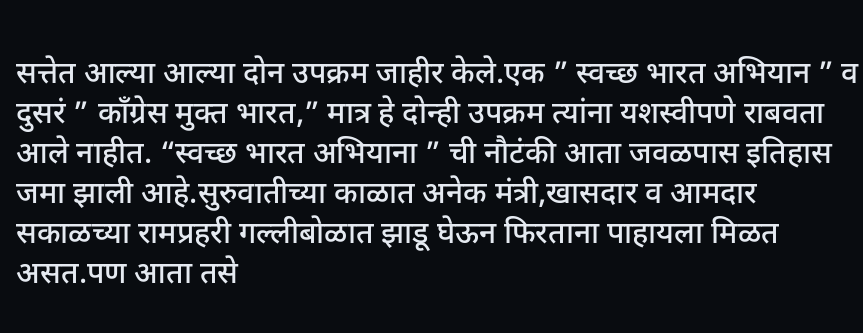सत्तेत आल्या आल्या दोन उपक्रम जाहीर केले.एक ” स्वच्छ भारत अभियान ” व दुसरं ” काँग्रेस मुक्त भारत,” मात्र हे दोन्ही उपक्रम त्यांना यशस्वीपणे राबवता आले नाहीत. “स्वच्छ भारत अभियाना ” ची नौटंकी आता जवळपास इतिहास जमा झाली आहे.सुरुवातीच्या काळात अनेक मंत्री,खासदार व आमदार सकाळच्या रामप्रहरी गल्लीबोळात झाडू घेऊन फिरताना पाहायला मिळत असत.पण आता तसे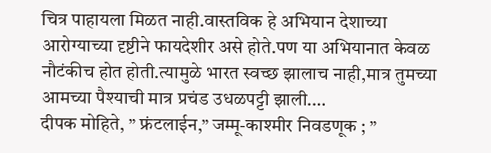चित्र पाहायला मिळत नाही.वास्तविक हे अभियान देशाच्या आरोग्याच्या दृष्टीने फायदेशीर असे होते.पण या अभियानात केवळ नौटंकीच होत होती.त्यामुळे भारत स्वच्छ झालाच नाही,मात्र तुमच्या आमच्या पैश्याची मात्र प्रचंड उधळपट्टी झाली.…
दीपक मोहिते, ” फ्रंटलाईन,” जम्मू-काश्मीर निवडणूक ; ”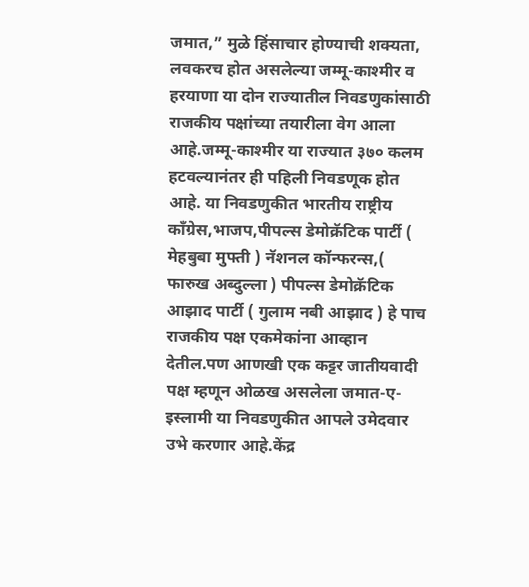जमात,” मुळे हिंसाचार होण्याची शक्यता, लवकरच होत असलेल्या जम्मू-काश्मीर व हरयाणा या दोन राज्यातील निवडणुकांसाठी राजकीय पक्षांच्या तयारीला वेग आला आहे.जम्मू-काश्मीर या राज्यात ३७० कलम हटवल्यानंतर ही पहिली निवडणूक होत आहे. या निवडणुकीत भारतीय राष्ट्रीय काँग्रेस,भाजप,पीपल्स डेमोक्रॅटिक पार्टी ( मेहबुबा मुफ्ती ) नॅशनल कॉन्फरन्स,( फारुख अब्दुल्ला ) पीपल्स डेमोक्रॅटिक आझाद पार्टी ( गुलाम नबी आझाद ) हे पाच राजकीय पक्ष एकमेकांना आव्हान देतील.पण आणखी एक कट्टर जातीयवादी पक्ष म्हणून ओळख असलेला जमात-ए-इस्लामी या निवडणुकीत आपले उमेदवार उभे करणार आहे.केंद्र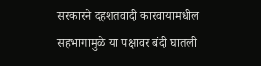सरकारने दहशतवादी कारवायामधील सहभागामुळे या पक्षावर बंदी घातली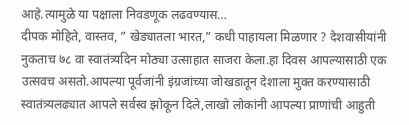आहे.त्यामुळे या पक्षाला निवडणूक लढवण्यास…
दीपक मोहिते, वास्तव, ” खेड्यातला भारत,” कधी पाहायला मिळणार ? देशवासीयांनी नुकताच ७८ वा स्वातंत्र्यदिन मोठ्या उत्साहात साजरा केला.हा दिवस आपल्यासाठी एक उत्सवच असतो.आपल्या पूर्वजांनी इंग्रजांच्या जोखडातून देशाला मुक्त करण्यासाठी स्वातंत्र्यलढ्यात आपले सर्वस्व झोकून दिले,लाखो लोकांनी आपल्या प्राणांची आहुती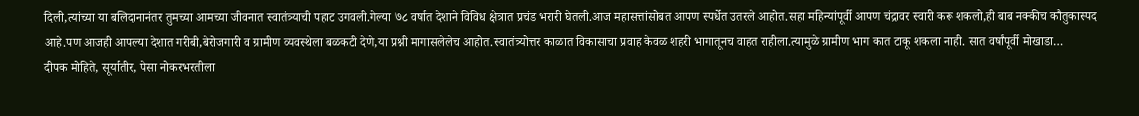दिली,त्यांच्या या बलिदानानंतर तुमच्या आमच्या जीवनात स्वातंत्र्याची पहाट उगवली.गेल्या ७८ वर्षात देशाने विविध क्षेत्रात प्रचंड भरारी घेतली.आज महासत्तांसोबत आपण स्पर्धेत उतरले आहोत.सहा महिन्यांपूर्वी आपण चंद्रावर स्वारी करू शकलो,ही बाब नक्कीच कौतुकास्पद आहे.पण आजही आपल्या देशात गरीबी,बेरोजगारी व ग्रामीण व्यवस्थेला बळकटी देणे,या प्रश्नी मागासलेलेच आहोत.स्वातंत्र्योत्तर काळात विकासाचा प्रवाह केवळ शहरी भागातूनच वाहत राहीला.त्यामुळे ग्रामीण भाग कात टाकू शकला नाही. सात वर्षांपूर्वी मोखाडा…
दीपक मोहिते, सूर्यातीर, पेसा नोकरभरतीला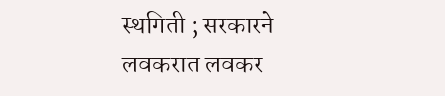स्थगिती ; सरकारने लवकरात लवकर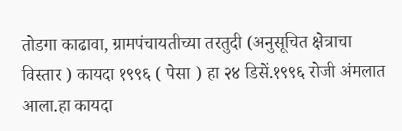तोडगा काढावा, ग्रामपंचायतीच्या तरतुदी (अनुसूचित क्षेत्राचा विस्तार ) कायदा १९९६ ( पेसा ) हा २४ डिसें.१९९६ रोजी अंमलात आला.हा कायदा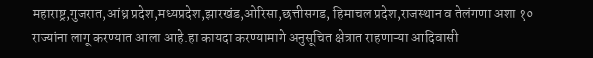महाराष्ट्र,गुजरात,आंध्र प्रदेश,मध्यप्रदेश,झारखंड,ओरिसा,छत्तीसगड, हिमाचल प्रदेश,राजस्थान व तेलंगणा अशा १० राज्यांना लागू करण्यात आला आहे.हा कायदा करण्यामागे अनुसूचित क्षेत्रात राहणाऱ्या आदिवासी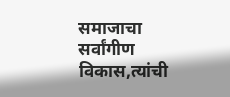समाजाचा सर्वांगीण विकास,त्यांची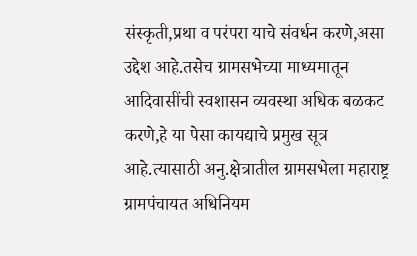संस्कृती,प्रथा व परंपरा याचे संवर्धन करणे,असा उद्देश आहे.तसेच ग्रामसभेच्या माध्यमातून आदिवासींची स्वशासन व्यवस्था अधिक बळकट करणे,हे या पेसा कायद्याचे प्रमुख सूत्र आहे.त्यासाठी अनु.क्षेत्रातील ग्रामसभेला महाराष्ट्र ग्रामपंचायत अधिनियम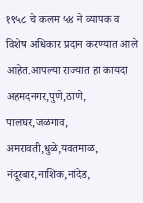१९५८ चे कलम ५४ ने व्यापक व विशेष अधिकार प्रदान करण्यात आले आहेत.आपल्या राज्यात हा कायदा अहमदनगर,पुणे,ठाणे, पालघर,जळगाव, अमरावती,धुळे,यवतमाळ, नंदूरबार,नाशिक,नांदेड,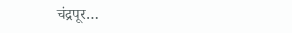चंद्रपूर…